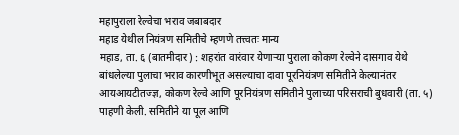महापुराला रेल्वेचा भराव जबाबदार
महाड येथील नियंत्रण समितीचे म्हणणे तत्त्वतः मान्य
महाड, ता. ६ (बातमीदार) : शहरांत वारंवार येणाऱ्या पुराला कोकण रेल्वेने दासगाव येथे बांधलेल्या पुलाचा भराव कारणीभूत असल्याचा दावा पूरनियंत्रण समितीने केल्यानंतर आयआयटीतज्ज्ञ, कोकण रेल्वे आणि पूरनियंत्रण समितीने पुलाच्या परिसराची बुधवारी (ता. ५) पाहणी केली. समितीने या पूल आणि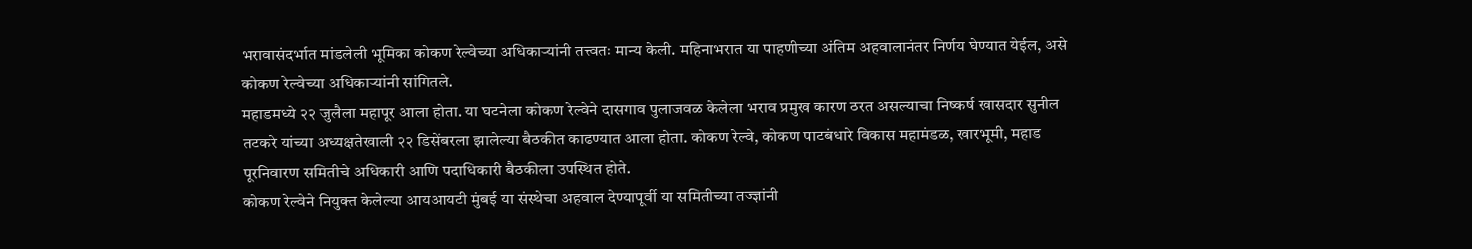भरावासंदर्भात मांडलेली भूमिका कोकण रेल्वेच्या अधिकाऱ्यांनी तत्त्वतः मान्य केली. महिनाभरात या पाहणीच्या अंतिम अहवालानंतर निर्णय घेण्यात येईल, असे कोकण रेल्वेच्या अधिकाऱ्यांनी सांगितले.
महाडमध्ये २२ जुलैला महापूर आला होता. या घटनेला कोकण रेल्वेने दासगाव पुलाजवळ केलेला भराव प्रमुख कारण ठरत असल्याचा निष्कर्ष खासदार सुनील तटकरे यांच्या अध्यक्षतेखाली २२ डिसेंबरला झालेल्या बैठकीत काढण्यात आला होता. कोकण रेल्वे, कोकण पाटबंधारे विकास महामंडळ, खारभूमी, महाड पूरनिवारण समितीचे अधिकारी आणि पदाधिकारी बैठकीला उपस्थित होते.
कोकण रेल्वेने नियुक्त केलेल्या आयआयटी मुंबई या संस्थेचा अहवाल देण्यापूर्वी या समितीच्या तज्ज्ञांनी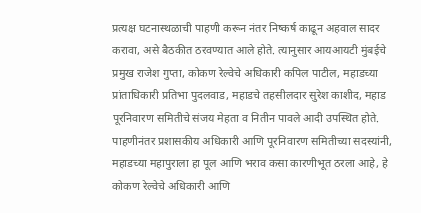प्रत्यक्ष घटनास्थळाची पाहणी करून नंतर निष्कर्ष काढून अहवाल सादर करावा, असे बैठकीत ठरवण्यात आले होते. त्यानुसार आयआयटी मुंबईचे प्रमुख राजेश गुप्ता, कोकण रेल्वेचे अधिकारी कपिल पाटील, महाडच्या प्रांताधिकारी प्रतिभा पुदलवाड, महाडचे तहसीलदार सुरेश काशीद, महाड पूरनिवारण समितीचे संजय मेहता व नितीन पावले आदी उपस्थित होते.
पाहणीनंतर प्रशासकीय अधिकारी आणि पूरनिवारण समितीच्या सदस्यांनी, महाडच्या महापुराला हा पूल आणि भराव कसा कारणीभूत ठरला आहे, हे कोकण रेल्वेचे अधिकारी आणि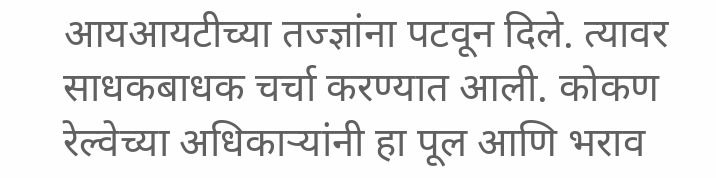आयआयटीच्या तज्ज्ञांना पटवून दिले. त्यावर साधकबाधक चर्चा करण्यात आली. कोकण रेल्वेच्या अधिकाऱ्यांनी हा पूल आणि भराव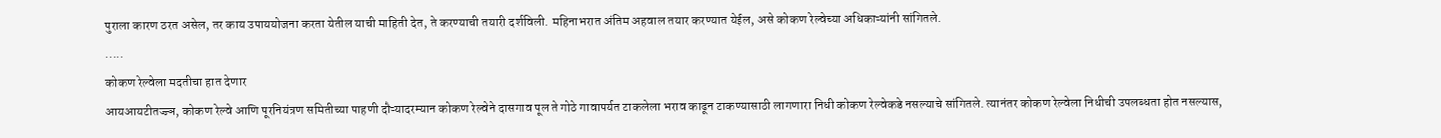पुराला कारण ठरत असेल, तर काय उपाययोजना करता येतील याची माहिती देत, ते करण्याची तयारी दर्शविली. महिनाभरात अंतिम अहवाल तयार करण्यात येईल, असे कोकण रेल्वेच्या अधिकाऱ्यांनी सांगितले.
.....
कोकण रेल्वेला मदतीचा हात देणार
आयआयटीतज्ज्ञ, कोकण रेल्वे आणि पूरनियंत्रण समितीच्या पाहणी दौऱ्यादरम्यान कोकण रेल्वेने दासगाव पूल ते गोठे गावापर्यत टाकलेला भराव काढून टाकण्यासाठी लागणारा निधी कोकण रेल्वेकडे नसल्याचे सांगितले. त्यानंतर कोकण रेल्वेला निधीची उपलब्धता होत नसल्यास,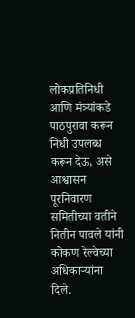लोकप्रतिनिधी आणि मंत्र्यांकडे पाठपुरावा करून निधी उपलब्ध करून देऊ, असे आश्वासन पूरनिवारण समितीच्या वतीने नितीन पावले यांनी कोकण रेल्वेच्या अधिकाऱ्यांना दिले.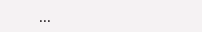...